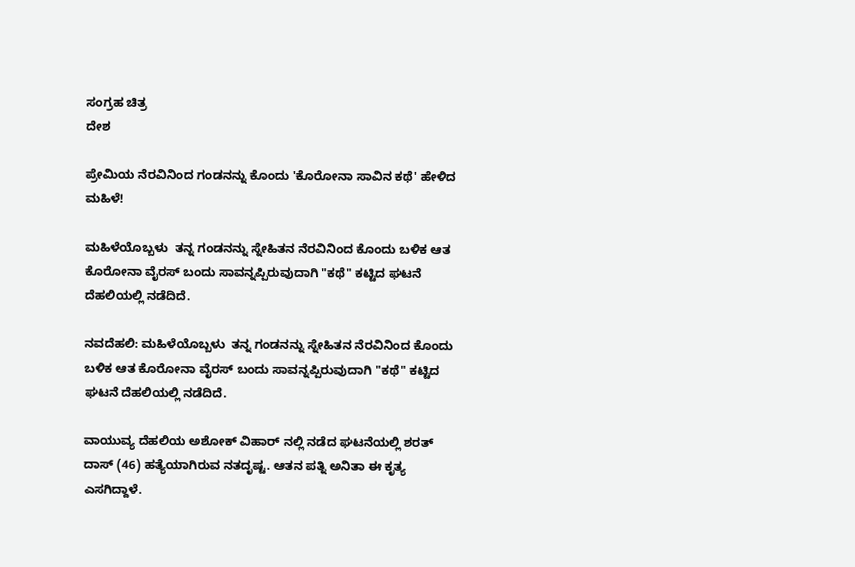ಸಂಗ್ರಹ ಚಿತ್ರ
ದೇಶ

ಪ್ರೇಮಿಯ ನೆರವಿನಿಂದ ಗಂಡನನ್ನು ಕೊಂದು 'ಕೊರೋನಾ ಸಾವಿನ ಕಥೆ' ಹೇಳಿದ ಮಹಿಳೆ!

ಮಹಿಳೆಯೊಬ್ಬಳು  ತನ್ನ ಗಂಡನನ್ನು ಸ್ನೇಹಿತನ ನೆರವಿನಿಂದ ಕೊಂದು ಬಳಿಕ ಆತ ಕೊರೋನಾ ವೈರಸ್ ಬಂದು ಸಾವನ್ನಪ್ಪಿರುವುದಾಗಿ "ಕಥೆ" ಕಟ್ಟಿದ ಘಟನೆ ದೆಹಲಿಯಲ್ಲಿ ನಡೆದಿದೆ.

ನವದೆಹಲಿ: ಮಹಿಳೆಯೊಬ್ಬಳು  ತನ್ನ ಗಂಡನನ್ನು ಸ್ನೇಹಿತನ ನೆರವಿನಿಂದ ಕೊಂದು ಬಳಿಕ ಆತ ಕೊರೋನಾ ವೈರಸ್ ಬಂದು ಸಾವನ್ನಪ್ಪಿರುವುದಾಗಿ "ಕಥೆ" ಕಟ್ಟಿದ ಘಟನೆ ದೆಹಲಿಯಲ್ಲಿ ನಡೆದಿದೆ.

ವಾಯುವ್ಯ ದೆಹಲಿಯ ಅಶೋಕ್ ವಿಹಾರ್‌ ನಲ್ಲಿ ನಡೆದ ಘಟನೆಯಲ್ಲಿ ಶರತ್ ದಾಸ್ (46) ಹತ್ಯೆಯಾಗಿರುವ ನತದೃಷ್ಟ. ಆತನ ಪತ್ನಿ ಅನಿತಾ ಈ ಕೃತ್ಯ ಎಸಗಿದ್ದಾಳೆ.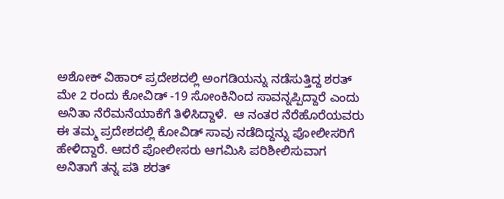ಅಶೋಕ್ ವಿಹಾರ್‌ ಪ್ರದೇಶದಲ್ಲಿ ಅಂಗಡಿಯನ್ನು ನಡೆಸುತ್ತಿದ್ದ ಶರತ್ ಮೇ 2 ರಂದು ಕೋವಿಡ್ -19 ಸೋಂಕಿನಿಂದ ಸಾವನ್ನಪ್ಪಿದ್ದಾರೆ ಎಂದು ಅನಿತಾ ನೆರೆಮನೆಯಾಕೆಗೆ ತಿಳಿಸಿದ್ದಾಳೆ.  ಆ ನಂತರ ನೆರೆಹೊರೆಯವರು ಈ ತಮ್ಮ ಪ್ರದೇಶದಲ್ಲಿ ಕೋವಿಡ್ ಸಾವು ನಡೆದಿದ್ದನ್ನು ಪೋಲೀಸರಿಗೆ ಹೇಳಿದ್ದಾರೆ. ಆದರೆ ಪೋಲೀಸರು ಆಗಮಿಸಿ ಪರಿಶೀಲಿಸುವಾಗ ಅನಿತಾಗೆ ತನ್ನ ಪತಿ ಶರತ್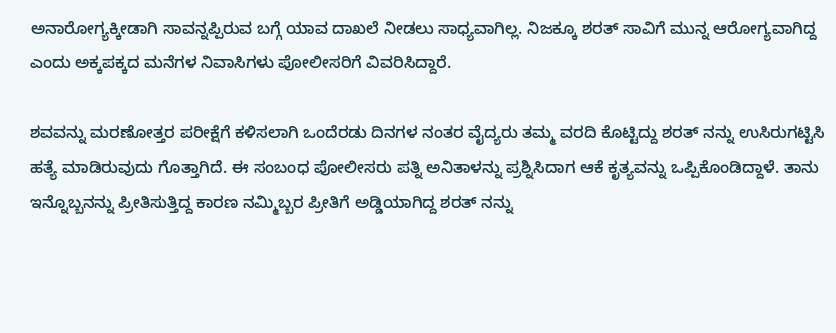ಅನಾರೋಗ್ಯಕ್ಕೀಡಾಗಿ ಸಾವನ್ನಪ್ಪಿರುವ ಬಗ್ಗೆ ಯಾವ ದಾಖಲೆ ನೀಡಲು ಸಾಧ್ಯವಾಗಿಲ್ಲ. ನಿಜಕ್ಕೂ ಶರತ್ ಸಾವಿಗೆ ಮುನ್ನ ಆರೋಗ್ಯವಾಗಿದ್ದ ಎಂದು ಅಕ್ಕಪಕ್ಕದ ಮನೆಗಳ ನಿವಾಸಿಗಳು ಪೋಲೀಸರಿಗೆ ವಿವರಿಸಿದ್ದಾರೆ.

ಶವವನ್ನು ಮರಣೋತ್ತರ ಪರೀಕ್ಷೆಗೆ ಕಳಿಸಲಾಗಿ ಒಂದೆರಡು ದಿನಗಳ ನಂತರ ವೈದ್ಯರು ತಮ್ಮ ವರದಿ ಕೊಟ್ಟಿದ್ದು ಶರತ್ ನನ್ನು ಉಸಿರುಗಟ್ಟಿಸಿ ಹತ್ಯೆ ಮಾಡಿರುವುದು ಗೊತ್ತಾಗಿದೆ. ಈ ಸಂಬಂಧ ಪೋಲೀಸರು ಪತ್ನಿ ಅನಿತಾಳನ್ನು ಪ್ರಶ್ನಿಸಿದಾಗ ಆಕೆ ಕೃತ್ಯವನ್ನು ಒಪ್ಪಿಕೊಂಡಿದ್ದಾಳೆ. ತಾನು ಇನ್ನೊಬ್ಬನನ್ನು ಪ್ರೀತಿಸುತ್ತಿದ್ದ ಕಾರಣ ನಮ್ಮಿಬ್ಬರ ಪ್ರೀತಿಗೆ ಅಡ್ಡಿಯಾಗಿದ್ದ ಶರತ್ ನನ್ನು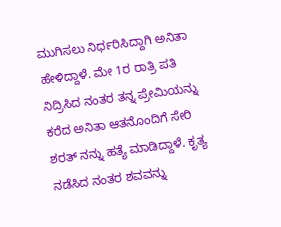ಮುಗಿಸಲು ನಿರ್ಧರಿಸಿದ್ದಾಗಿ ಅನಿತಾ ಹೇಳಿದ್ದಾಳೆ. ಮೇ 1ರ ರಾತ್ರಿ ಪತಿ ನಿದ್ರಿಸಿದ ನಂತರ ತನ್ನ ಪ್ರೇಮಿಯನ್ನು ಕರೆದ ಅನಿತಾ ಆತನೊಂದಿಗೆ ಸೇರಿ ಶರತ್ ನನ್ನು ಹತ್ಯೆ ಮಾಡಿದ್ದಾಳೆ. ಕೃತ್ಯ ನಡೆಸಿದ ನಂತರ ಶವವನ್ನು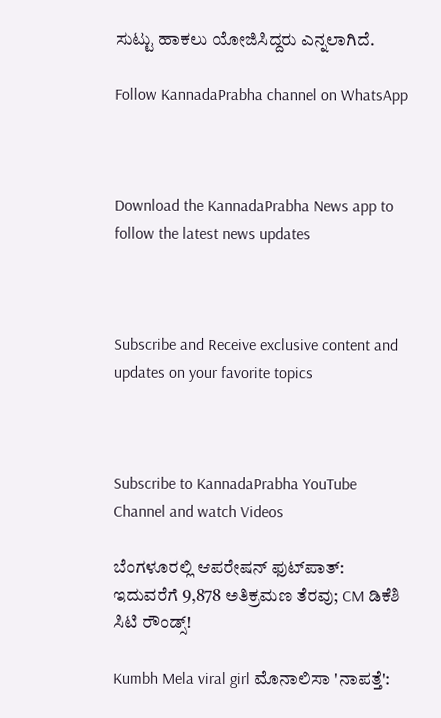ಸುಟ್ಟು ಹಾಕಲು ಯೋಜಿಸಿದ್ದರು ಎನ್ನಲಾಗಿದೆ.

Follow KannadaPrabha channel on WhatsApp



Download the KannadaPrabha News app to follow the latest news updates



Subscribe and Receive exclusive content and updates on your favorite topics



Subscribe to KannadaPrabha YouTube Channel and watch Videos

ಬೆಂಗಳೂರಲ್ಲಿ ಆಪರೇಷನ್‌ ಫುಟ್‌ಪಾತ್‌: ಇದುವರೆಗೆ 9,878 ಅತಿಕ್ರಮಣ ತೆರವು; CM ಡಿಕೆಶಿ ಸಿಟಿ ರೌಂಡ್ಸ್!

Kumbh Mela viral girl ಮೊನಾಲಿಸಾ 'ನಾಪತ್ತೆ':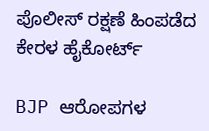ಪೊಲೀಸ್ ರಕ್ಷಣೆ ಹಿಂಪಡೆದ ಕೇರಳ ಹೈಕೋರ್ಟ್

BJP ಆರೋಪಗಳ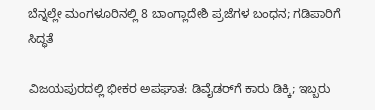ಬೆನ್ನಲ್ಲೇ ಮಂಗಳೂರಿನಲ್ಲಿ 8 ಬಾಂಗ್ಲಾದೇಶಿ ಪ್ರಜೆಗಳ ಬಂಧನ; ಗಡಿಪಾರಿಗೆ ಸಿದ್ಧತೆ

ವಿಜಯಪುರದಲ್ಲಿ ಭೀಕರ ಅಪಘಾತ: ಡಿವೈಡರ್‌ಗೆ ಕಾರು ಡಿಕ್ಕಿ; ಇಬ್ಬರು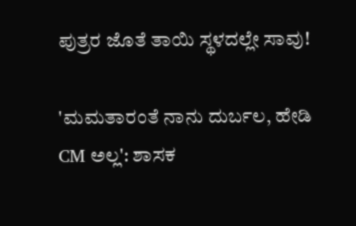ಪುತ್ರರ ಜೊತೆ ತಾಯಿ ಸ್ಥಳದಲ್ಲೇ ಸಾವು!

'ಮಮತಾರಂತೆ ನಾನು ದುರ್ಬಲ, ಹೇಡಿ CM ಅಲ್ಲ': ಶಾಸಕ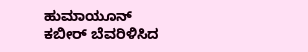ಹುಮಾಯೂನ್ ಕಬೀರ್ ಬೆವರಿಳಿಸಿದ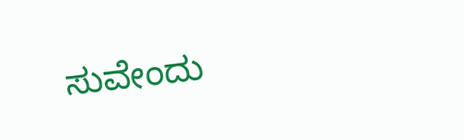ಸುವೇಂದು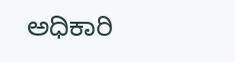ಅಧಿಕಾರಿ